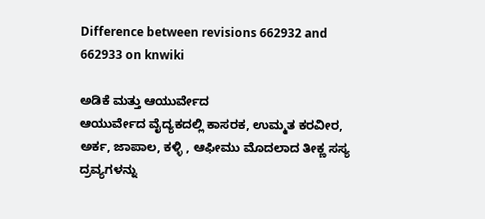Difference between revisions 662932 and 662933 on knwiki

ಅಡಿಕೆ ಮತ್ತು ಆಯುರ್ವೇದ
ಆಯುರ್ವೇದ ವೈದ್ಯಕದಲ್ಲಿ ಕಾಸರಕ, ಉಮ್ಮತ ಕರವೀರ, ಅರ್ಕ, ಜಾಪಾಲ, ಕಳ್ಳಿ , ಆಫೀಮು ಮೊದಲಾದ ತೀಕ್ಣ ಸಸ್ಯ ದ್ರವ್ಯಗಳನ್ನು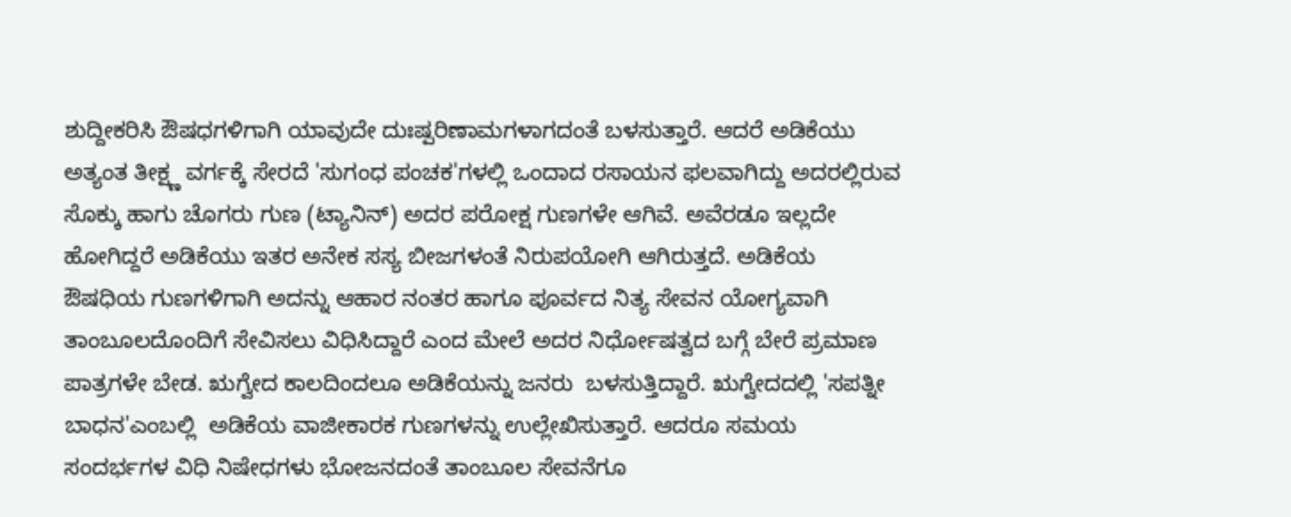ಶುದ್ದೀಕರಿಸಿ ಔಷಧಗಳಿಗಾಗಿ ಯಾವುದೇ ದುಃಷ್ಪರಿಣಾಮಗಳಾಗದಂತೆ ಬಳಸುತ್ತಾರೆ. ಆದರೆ ಅಡಿಕೆಯು ಅತ್ಯಂತ ತೀಕ್ಷ್ಣ ವರ್ಗಕ್ಕೆ ಸೇರದೆ 'ಸುಗಂಧ ಪಂಚಕ'ಗಳಲ್ಲಿ ಒಂದಾದ ರಸಾಯನ ಫಲವಾಗಿದ್ದು ಅದರಲ್ಲಿರುವ  ಸೊಕ್ಕು ಹಾಗು ಚೊಗರು ಗುಣ (ಟ್ಯಾನಿನ್) ಅದರ ಪರೋಕ್ಷ ಗುಣಗಳೇ ಆಗಿವೆ. ಅವೆರಡೂ ಇಲ್ಲದೇ ಹೋಗಿದ್ದರೆ ಅಡಿಕೆಯು ಇತರ ಅನೇಕ ಸಸ್ಯ ಬೀಜಗಳಂತೆ ನಿರುಪಯೋಗಿ ಆಗಿರುತ್ತದೆ. ಅಡಿಕೆಯ ಔಷಧಿಯ ಗುಣಗಳಿಗಾಗಿ ಅದನ್ನು ಆಹಾರ ನಂತರ ಹಾಗೂ ಪೂರ್ವದ ನಿತ್ಯ ಸೇವನ ಯೋಗ್ಯವಾಗಿ ತಾಂಬೂಲದೊಂದಿಗೆ ಸೇವಿಸಲು ವಿಧಿಸಿದ್ದಾರೆ ಎಂದ ಮೇಲೆ ಅದರ ನಿರ್ಧೋಷತ್ವದ ಬಗ್ಗೆ ಬೇರೆ ಪ್ರಮಾಣ ಪಾತ್ರಗಳೇ ಬೇಡ. ಋಗ್ವೇದ ಕಾಲದಿಂದಲೂ ಅಡಿಕೆಯನ್ನು ಜನರು  ಬಳಸುತ್ತಿದ್ದಾರೆ. ಋಗ್ವೇದದಲ್ಲಿ 'ಸಪತ್ನೀ ಬಾಧನ'ಎಂಬಲ್ಲಿ  ಅಡಿಕೆಯ ವಾಜೀಕಾರಕ ಗುಣಗಳನ್ನು ಉಲ್ಲೇಖಿಸುತ್ತಾರೆ. ಆದರೂ ಸಮಯ ಸಂದರ್ಭಗಳ ವಿಧಿ ನಿಷೇಧಗಳು ಭೋಜನದಂತೆ ತಾಂಬೂಲ ಸೇವನೆಗೂ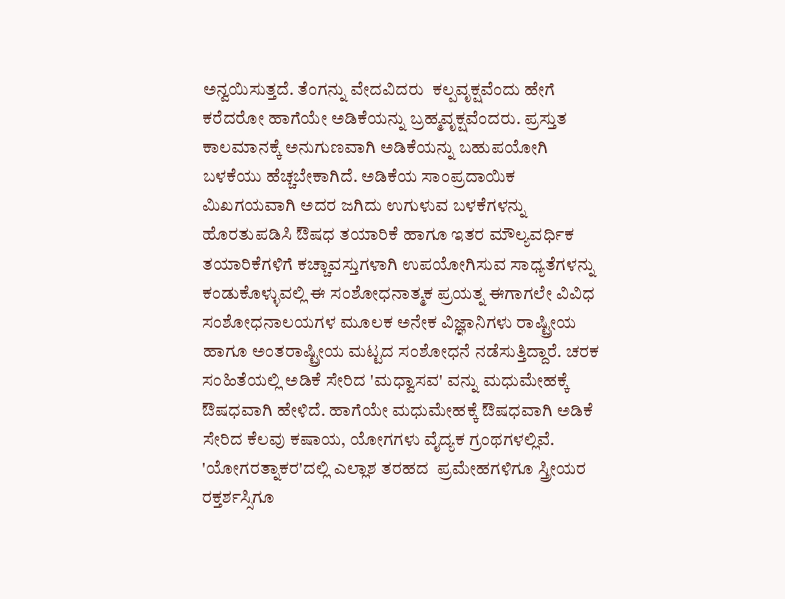ಅನ್ವಯಿಸುತ್ತದೆ. ತೆಂಗನ್ನು ವೇದವಿದರು  ಕಲ್ಪವೃಕ್ಷವೆಂದು ಹೇಗೆ ಕರೆದರೋ ಹಾಗೆಯೇ ಅಡಿಕೆಯನ್ನು ಬ್ರಹ್ಮವೃಕ್ಷವೆಂದರು. ಪ್ರಸ್ತುತ ಕಾಲಮಾನಕ್ಕೆ ಅನುಗುಣವಾಗಿ ಅಡಿಕೆಯನ್ನು ಬಹುಪಯೋಗಿ ಬಳಕೆಯು ಹೆಚ್ಚಬೇಕಾಗಿದೆ. ಅಡಿಕೆಯ ಸಾಂಪ್ರದಾಯಿಕ ಮಿಖಗಯವಾಗಿ ಅದರ ಜಗಿದು ಉಗುಳುವ ಬಳಕೆಗಳನ್ನು ಹೊರತುಪಡಿಸಿ ಔಷಧ ತಯಾರಿಕೆ ಹಾಗೂ ಇತರ ಮೌಲ್ಯವರ್ಧಿಕ ತಯಾರಿಕೆಗಳಿಗೆ ಕಚ್ಚಾವಸ್ತುಗಳಾಗಿ ಉಪಯೋಗಿಸುವ ಸಾಧ್ಯತೆಗಳನ್ನು ಕಂಡುಕೊಳ್ಳುವಲ್ಲಿ ಈ ಸಂಶೋಧನಾತ್ಮಕ ಪ್ರಯತ್ನ ಈಗಾಗಲೇ ವಿವಿಧ ಸಂಶೋಧನಾಲಯಗಳ ಮೂಲಕ ಅನೇಕ ವಿಜ್ಞಾನಿಗಳು ರಾಷ್ಟ್ರೀಯ ಹಾಗೂ ಅಂತರಾಷ್ಟ್ರೀಯ ಮಟ್ಟದ ಸಂಶೋಧನೆ ನಡೆಸುತ್ತಿದ್ದಾರೆ. ಚರಕ ಸಂಹಿತೆಯಲ್ಲಿ ಅಡಿಕೆ ಸೇರಿದ 'ಮಧ್ವಾಸವ' ವನ್ನು ಮಧುಮೇಹಕ್ಕೆ ಔಷಧವಾಗಿ ಹೇಳಿದೆ. ಹಾಗೆಯೇ ಮಧುಮೇಹಕ್ಕೆ ಔಷಧವಾಗಿ ಅಡಿಕೆ ಸೇರಿದ ಕೆಲವು ಕಷಾಯ, ಯೋಗಗಳು ವೈದ್ಯಕ ಗ್ರಂಥಗಳಲ್ಲಿವೆ. 'ಯೋಗರತ್ನಾಕರ'ದಲ್ಲಿ ಎಲ್ಲಾಶ ತರಹದ  ಪ್ರಮೇಹಗಳಿಗೂ ಸ್ತ್ರೀಯರ ರಕ್ತರ್ಶಸ್ಸಿಗೂ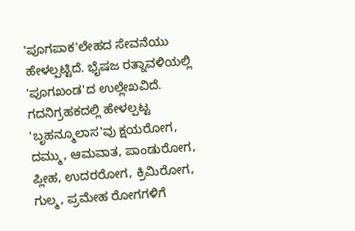'ಪೂಗಪಾಕ'ಲೇಹದ ಸೇವನೆಯು  ಹೇಳಲ್ಪಟ್ಟಿದೆ. ಭೈಷಜ ರತ್ನಾವಳಿಯಲ್ಲಿ 'ಪೂಗಖಂಡ'ದ ಉಲ್ಲೇಖವಿದೆ. ಗದನಿಗ್ರಹಕದಲ್ಲಿ ಹೇಳಲ್ಪಟ್ಟ 'ಬೃಹನ್ಮೂಲಾಸ'ವು ಕ್ಷಯರೋಗ, ದಮ್ಮು, ಆಮವಾತ, ಪಾಂಡುರೋಗ, ಪ್ಲೀಹ, ಉದರರೋಗ, ಕ್ರಿಮಿರೋಗ, ಗುಲ್ಮ, ಪ್ರಮೇಹ ರೋಗಗಳಿಗೆ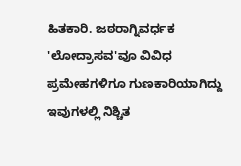ಹಿತಕಾರಿ. ಜಠರಾಗ್ನಿವರ್ಧಕ 'ಲೋದ್ರಾಸವ'ವೂ ವಿವಿಧ ಪ್ರಮೇಹಗಳಿಗೂ ಗುಣಕಾರಿಯಾಗಿದ್ದು ಇವುಗಳಲ್ಲಿ ನಿಶ್ಚಿತ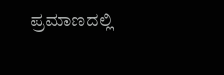ಪ್ರಮಾಣದಲ್ಲಿ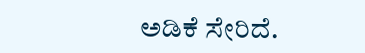ಅಡಿಕೆ ಸೇರಿದೆ.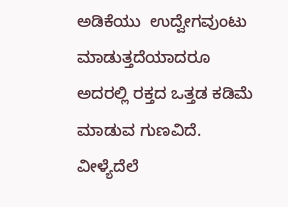ಅಡಿಕೆಯು  ಉದ್ವೇಗವುಂಟು ಮಾಡುತ್ತದೆಯಾದರೂ ಅದರಲ್ಲಿ ರಕ್ತದ ಒತ್ತಡ ಕಡಿಮೆ  ಮಾಡುವ ಗುಣವಿದೆ. ವೀಳ್ಯೆದೆಲೆ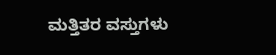ಮತ್ತಿತರ ವಸ್ತುಗಳು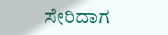ಸೇರಿದಾಗ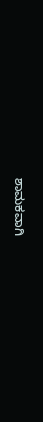ಶಾಮಕವಾಗಿ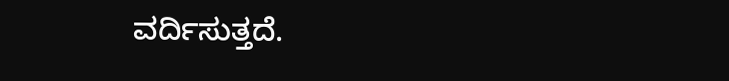ವರ್ದಿಸುತ್ತದೆ.